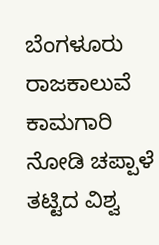ಬೆಂಗಳೂರು ರಾಜಕಾಲುವೆ ಕಾಮಗಾರಿ ನೋಡಿ ಚಪ್ಪಾಳೆ ತಟ್ಟಿದ ವಿಶ್ವ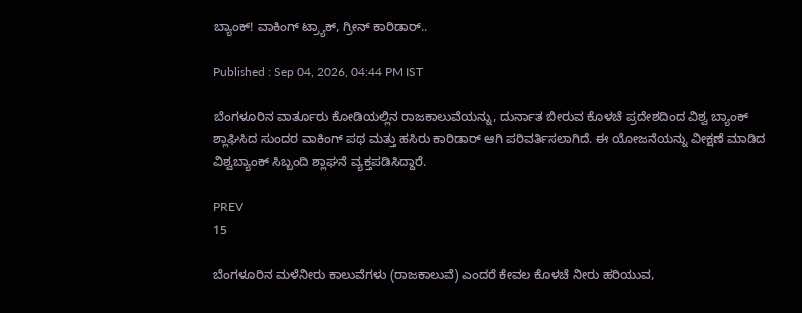ಬ್ಯಾಂಕ್! ವಾಕಿಂಗ್ ಟ್ರ್ಯಾಕ್, ಗ್ರೀನ್ ಕಾರಿಡಾರ್..

Published : Sep 04, 2026, 04:44 PM IST

ಬೆಂಗಳೂರಿನ ವಾರ್ತೂರು ಕೋಡಿಯಲ್ಲಿನ ರಾಜಕಾಲುವೆಯನ್ನು, ದುರ್ನಾತ ಬೀರುವ ಕೊಳಚೆ ಪ್ರದೇಶದಿಂದ ವಿಶ್ವ ಬ್ಯಾಂಕ್ ಶ್ಲಾಘಿಸಿದ ಸುಂದರ ವಾಕಿಂಗ್ ಪಥ ಮತ್ತು ಹಸಿರು ಕಾರಿಡಾರ್ ಆಗಿ ಪರಿವರ್ತಿಸಲಾಗಿದೆ. ಈ ಯೋಜನೆಯನ್ನು ವೀಕ್ಷಣೆ ಮಾಡಿದ ವಿಶ್ವಬ್ಯಾಂಕ್ ಸಿಬ್ಬಂದಿ ಶ್ಲಾಘನೆ ವ್ಯಕ್ತಪಡಿಸಿದ್ದಾರೆ.

PREV
15

ಬೆಂಗಳೂರಿನ ಮಳೆನೀರು ಕಾಲುವೆಗಳು (ರಾಜಕಾಲುವೆ) ಎಂದರೆ ಕೇವಲ ಕೊಳಚೆ ನೀರು ಹರಿಯುವ,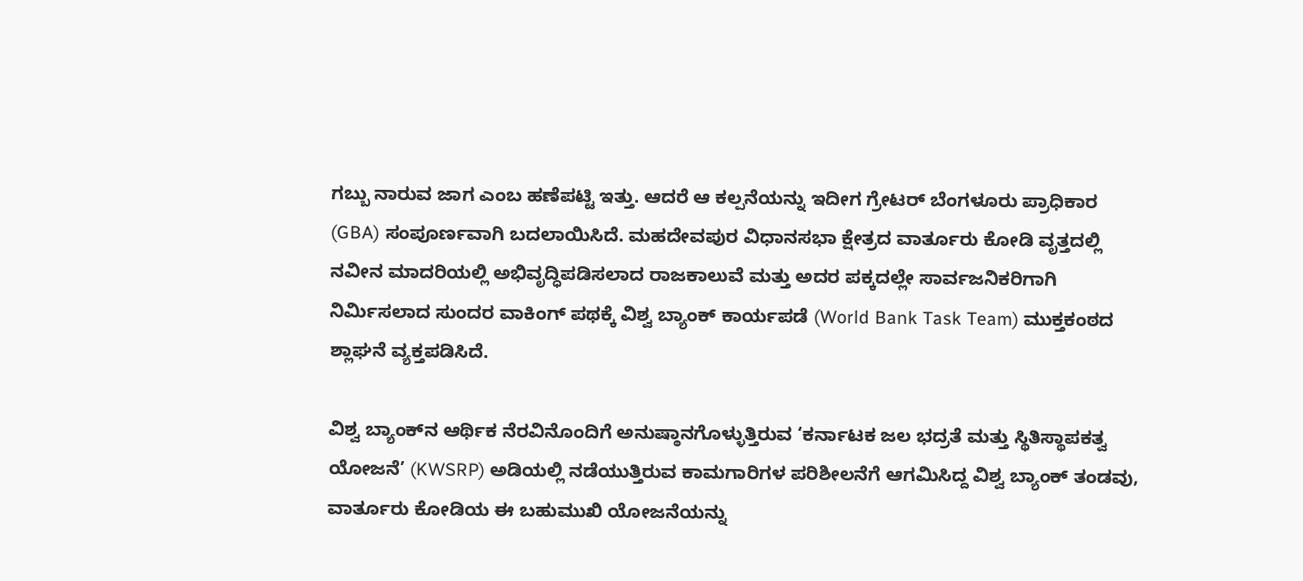ಗಬ್ಬು ನಾರುವ ಜಾಗ ಎಂಬ ಹಣೆಪಟ್ಟಿ ಇತ್ತು. ಆದರೆ ಆ ಕಲ್ಪನೆಯನ್ನು ಇದೀಗ ಗ್ರೇಟರ್ ಬೆಂಗಳೂರು ಪ್ರಾಧಿಕಾರ (GBA) ಸಂಪೂರ್ಣವಾಗಿ ಬದಲಾಯಿಸಿದೆ. ಮಹದೇವಪುರ ವಿಧಾನಸಭಾ ಕ್ಷೇತ್ರದ ವಾರ್ತೂರು ಕೋಡಿ ವೃತ್ತದಲ್ಲಿ ನವೀನ ಮಾದರಿಯಲ್ಲಿ ಅಭಿವೃದ್ಧಿಪಡಿಸಲಾದ ರಾಜಕಾಲುವೆ ಮತ್ತು ಅದರ ಪಕ್ಕದಲ್ಲೇ ಸಾರ್ವಜನಿಕರಿಗಾಗಿ ನಿರ್ಮಿಸಲಾದ ಸುಂದರ ವಾಕಿಂಗ್ ಪಥಕ್ಕೆ ವಿಶ್ವ ಬ್ಯಾಂಕ್ ಕಾರ್ಯಪಡೆ (World Bank Task Team) ಮುಕ್ತಕಂಠದ ಶ್ಲಾಘನೆ ವ್ಯಕ್ತಪಡಿಸಿದೆ.

ವಿಶ್ವ ಬ್ಯಾಂಕ್‌ನ ಆರ್ಥಿಕ ನೆರವಿನೊಂದಿಗೆ ಅನುಷ್ಠಾನಗೊಳ್ಳುತ್ತಿರುವ ‘ಕರ್ನಾಟಕ ಜಲ ಭದ್ರತೆ ಮತ್ತು ಸ್ಥಿತಿಸ್ಥಾಪಕತ್ವ ಯೋಜನೆ’ (KWSRP) ಅಡಿಯಲ್ಲಿ ನಡೆಯುತ್ತಿರುವ ಕಾಮಗಾರಿಗಳ ಪರಿಶೀಲನೆಗೆ ಆಗಮಿಸಿದ್ದ ವಿಶ್ವ ಬ್ಯಾಂಕ್ ತಂಡವು, ವಾರ್ತೂರು ಕೋಡಿಯ ಈ ಬಹುಮುಖಿ ಯೋಜನೆಯನ್ನು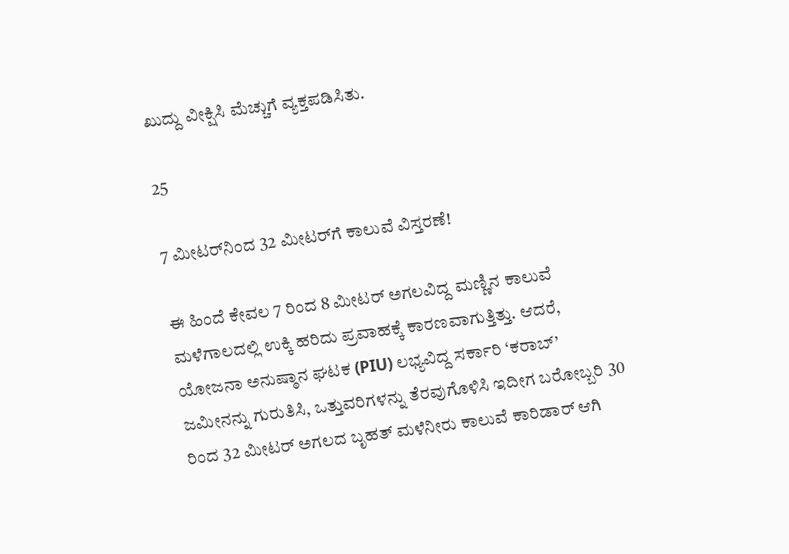ಖುದ್ದು ವೀಕ್ಷಿಸಿ ಮೆಚ್ಚುಗೆ ವ್ಯಕ್ತಪಡಿಸಿತು.

25

7 ಮೀಟರ್‌ನಿಂದ 32 ಮೀಟರ್‌ಗೆ ಕಾಲುವೆ ವಿಸ್ತರಣೆ!

ಈ ಹಿಂದೆ ಕೇವಲ 7 ರಿಂದ 8 ಮೀಟರ್ ಅಗಲವಿದ್ದ ಮಣ್ಣಿನ ಕಾಲುವೆ ಮಳೆಗಾಲದಲ್ಲಿ ಉಕ್ಕಿ ಹರಿದು ಪ್ರವಾಹಕ್ಕೆ ಕಾರಣವಾಗುತ್ತಿತ್ತು. ಆದರೆ, ಯೋಜನಾ ಅನುಷ್ಠಾನ ಘಟಕ (PIU) ಲಭ್ಯವಿದ್ದ ಸರ್ಕಾರಿ ‘ಕರಾಬ್’ ಜಮೀನನ್ನು ಗುರುತಿಸಿ, ಒತ್ತುವರಿಗಳನ್ನು ತೆರವುಗೊಳಿಸಿ ಇದೀಗ ಬರೋಬ್ಬರಿ 30 ರಿಂದ 32 ಮೀಟರ್ ಅಗಲದ ಬೃಹತ್ ಮಳೆನೀರು ಕಾಲುವೆ ಕಾರಿಡಾರ್ ಆಗಿ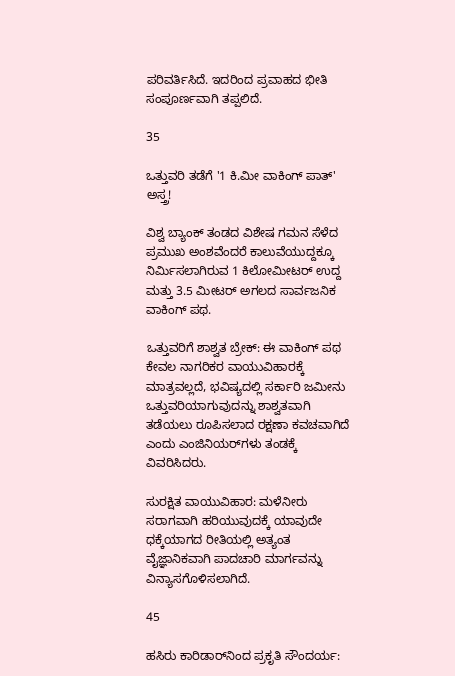ಪರಿವರ್ತಿಸಿದೆ. ಇದರಿಂದ ಪ್ರವಾಹದ ಭೀತಿ ಸಂಪೂರ್ಣವಾಗಿ ತಪ್ಪಲಿದೆ.

35

ಒತ್ತುವರಿ ತಡೆಗೆ '1 ಕಿ.ಮೀ ವಾಕಿಂಗ್ ಪಾತ್' ಅಸ್ತ್ರ!

ವಿಶ್ವ ಬ್ಯಾಂಕ್ ತಂಡದ ವಿಶೇಷ ಗಮನ ಸೆಳೆದ ಪ್ರಮುಖ ಅಂಶವೆಂದರೆ ಕಾಲುವೆಯುದ್ದಕ್ಕೂ ನಿರ್ಮಿಸಲಾಗಿರುವ 1 ಕಿಲೋಮೀಟರ್ ಉದ್ದ ಮತ್ತು 3.5 ಮೀಟರ್ ಅಗಲದ ಸಾರ್ವಜನಿಕ ವಾಕಿಂಗ್ ಪಥ.

ಒತ್ತುವರಿಗೆ ಶಾಶ್ವತ ಬ್ರೇಕ್: ಈ ವಾಕಿಂಗ್ ಪಥ ಕೇವಲ ನಾಗರಿಕರ ವಾಯುವಿಹಾರಕ್ಕೆ ಮಾತ್ರವಲ್ಲದೆ, ಭವಿಷ್ಯದಲ್ಲಿ ಸರ್ಕಾರಿ ಜಮೀನು ಒತ್ತುವರಿಯಾಗುವುದನ್ನು ಶಾಶ್ವತವಾಗಿ ತಡೆಯಲು ರೂಪಿಸಲಾದ ರಕ್ಷಣಾ ಕವಚವಾಗಿದೆ ಎಂದು ಎಂಜಿನಿಯರ್‌ಗಳು ತಂಡಕ್ಕೆ ವಿವರಿಸಿದರು.

ಸುರಕ್ಷಿತ ವಾಯುವಿಹಾರ: ಮಳೆನೀರು ಸರಾಗವಾಗಿ ಹರಿಯುವುದಕ್ಕೆ ಯಾವುದೇ ಧಕ್ಕೆಯಾಗದ ರೀತಿಯಲ್ಲಿ ಅತ್ಯಂತ ವೈಜ್ಞಾನಿಕವಾಗಿ ಪಾದಚಾರಿ ಮಾರ್ಗವನ್ನು ವಿನ್ಯಾಸಗೊಳಿಸಲಾಗಿದೆ.

45

ಹಸಿರು ಕಾರಿಡಾರ್‌ನಿಂದ ಪ್ರಕೃತಿ ಸೌಂದರ್ಯ: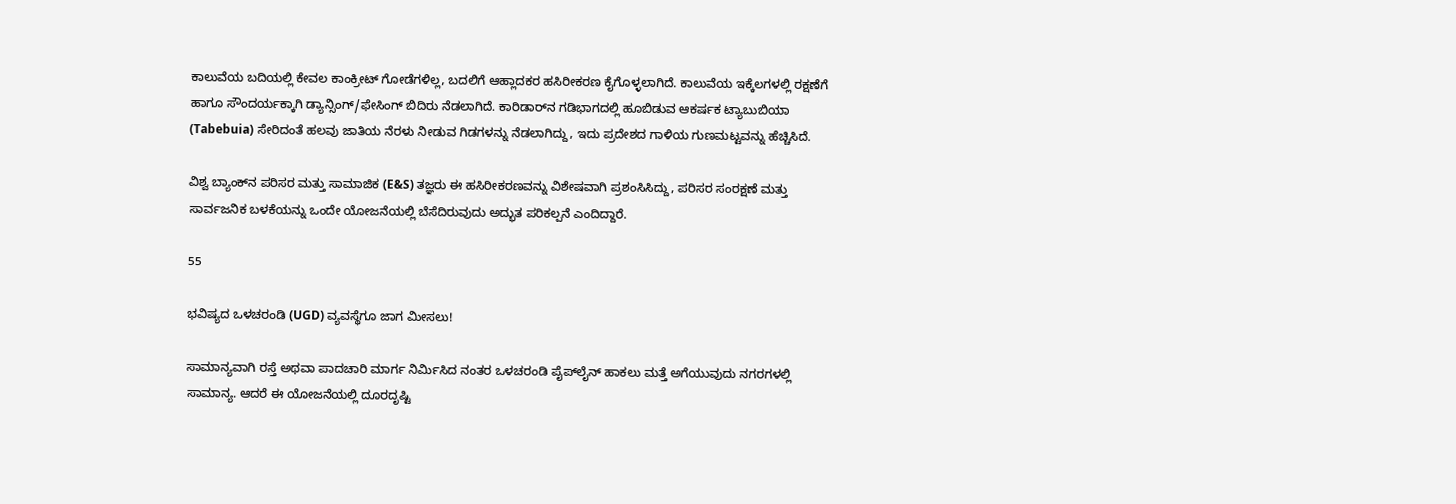ಕಾಲುವೆಯ ಬದಿಯಲ್ಲಿ ಕೇವಲ ಕಾಂಕ್ರೀಟ್ ಗೋಡೆಗಳಿಲ್ಲ, ಬದಲಿಗೆ ಆಹ್ಲಾದಕರ ಹಸಿರೀಕರಣ ಕೈಗೊಳ್ಳಲಾಗಿದೆ. ಕಾಲುವೆಯ ಇಕ್ಕೆಲಗಳಲ್ಲಿ ರಕ್ಷಣೆಗೆ ಹಾಗೂ ಸೌಂದರ್ಯಕ್ಕಾಗಿ ಡ್ಯಾನ್ಸಿಂಗ್/ಫೇಸಿಂಗ್ ಬಿದಿರು ನೆಡಲಾಗಿದೆ. ಕಾರಿಡಾರ್‌ನ ಗಡಿಭಾಗದಲ್ಲಿ ಹೂಬಿಡುವ ಆಕರ್ಷಕ ಟ್ಯಾಬುಬಿಯಾ (Tabebuia) ಸೇರಿದಂತೆ ಹಲವು ಜಾತಿಯ ನೆರಳು ನೀಡುವ ಗಿಡಗಳನ್ನು ನೆಡಲಾಗಿದ್ದು, ಇದು ಪ್ರದೇಶದ ಗಾಳಿಯ ಗುಣಮಟ್ಟವನ್ನು ಹೆಚ್ಚಿಸಿದೆ.

ವಿಶ್ವ ಬ್ಯಾಂಕ್‌ನ ಪರಿಸರ ಮತ್ತು ಸಾಮಾಜಿಕ (E&S) ತಜ್ಞರು ಈ ಹಸಿರೀಕರಣವನ್ನು ವಿಶೇಷವಾಗಿ ಪ್ರಶಂಸಿಸಿದ್ದು, ಪರಿಸರ ಸಂರಕ್ಷಣೆ ಮತ್ತು ಸಾರ್ವಜನಿಕ ಬಳಕೆಯನ್ನು ಒಂದೇ ಯೋಜನೆಯಲ್ಲಿ ಬೆಸೆದಿರುವುದು ಅದ್ಭುತ ಪರಿಕಲ್ಪನೆ ಎಂದಿದ್ದಾರೆ.

55

ಭವಿಷ್ಯದ ಒಳಚರಂಡಿ (UGD) ವ್ಯವಸ್ಥೆಗೂ ಜಾಗ ಮೀಸಲು!

ಸಾಮಾನ್ಯವಾಗಿ ರಸ್ತೆ ಅಥವಾ ಪಾದಚಾರಿ ಮಾರ್ಗ ನಿರ್ಮಿಸಿದ ನಂತರ ಒಳಚರಂಡಿ ಪೈಪ್‌ಲೈನ್ ಹಾಕಲು ಮತ್ತೆ ಅಗೆಯುವುದು ನಗರಗಳಲ್ಲಿ ಸಾಮಾನ್ಯ. ಆದರೆ ಈ ಯೋಜನೆಯಲ್ಲಿ ದೂರದೃಷ್ಟಿ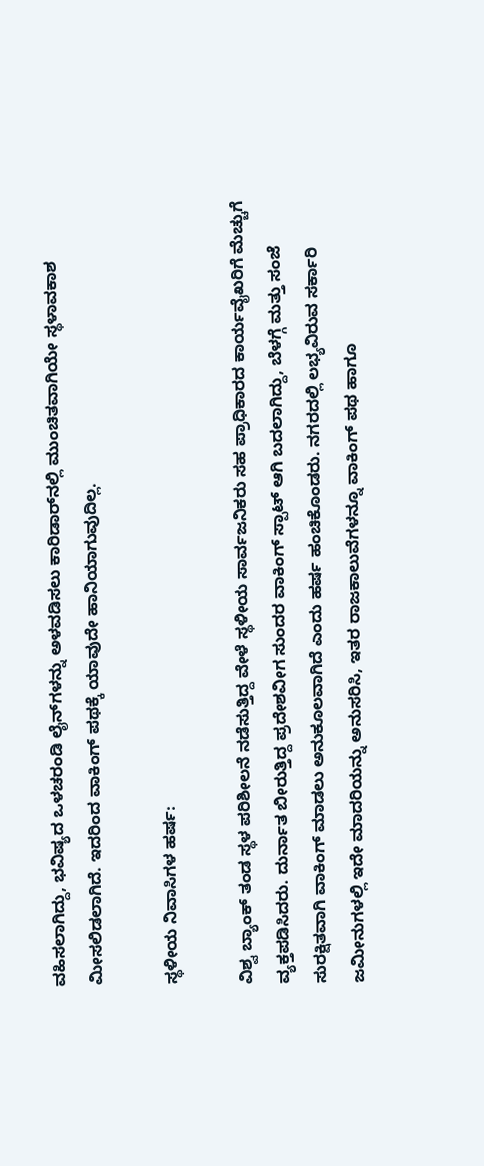ವಹಿಸಲಾಗಿದ್ದು, ಭವಿಷ್ಯದ ಒಳಚರಂಡಿ ಲೈನ್‌ಗಳನ್ನು ಅಳವಡಿಸಲು ಕಾರಿಡಾರ್‌ನಲ್ಲಿ ಮುಂಚಿತವಾಗಿಯೇ ಸ್ಥಳಾವಕಾಶ ಮೀಸಲಿಡಲಾಗಿದೆ. ಇದರಿಂದ ವಾಕಿಂಗ್ ಪಥಕ್ಕೆ ಯಾವುದೇ ಹಾನಿಯಾಗುವುದಿಲ್ಲ.

ಸ್ಥಳೀಯ ನಿವಾಸಿಗಳ ಹರ್ಷ:

ವಿಶ್ವ ಬ್ಯಾಂಕ್ ತಂಡ ಸ್ಥಳ ಪರಿಶೀಲನೆ ನಡೆಸುತ್ತಿದ್ದ ವೇಳೆ ಸ್ಥಳೀಯ ಸಾರ್ವಜನಿಕರು ಸಹ ಪ್ರಾಧಿಕಾರದ ಕಾರ್ಯವೈಖರಿಗೆ ಮೆಚ್ಚುಗೆ ವ್ಯಕ್ತಪಡಿಸಿದರು. ದುರ್ನಾತ ಬೀರುತ್ತಿದ್ದ ಪ್ರದೇಶವೀಗ ಸುಂದರ ವಾಕಿಂಗ್ ಸ್ಪಾಟ್ ಆಗಿ ಬದಲಾಗಿದ್ದು, ಬೆಳಗ್ಗೆ ಮತ್ತು ಸಂಜೆ ಸುರಕ್ಷಿತವಾಗಿ ವಾಕಿಂಗ್ ಮಾಡಲು ಅನುಕೂಲವಾಗಿದೆ ಎಂದು ಹರ್ಷ ಹಂಚಿಕೊಂಡರು. ನಗರದಲ್ಲಿ ಲಭ್ಯವಿರುವ ಸರ್ಕಾರಿ ಜಮೀನುಗಳಲ್ಲಿ ಇದೇ ಮಾದರಿಯನ್ನು ಅನುಸರಿಸಿ, ಇತರ ರಾಜಕಾಲುವೆಗಳನ್ನೂ ವಾಕಿಂಗ್ ಪಥ ಹಾಗೂ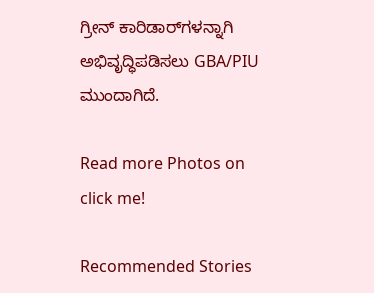ಗ್ರೀನ್ ಕಾರಿಡಾರ್‌ಗಳನ್ನಾಗಿ ಅಭಿವೃದ್ಧಿಪಡಿಸಲು GBA/PIU ಮುಂದಾಗಿದೆ.

Read more Photos on
click me!

Recommended Stories